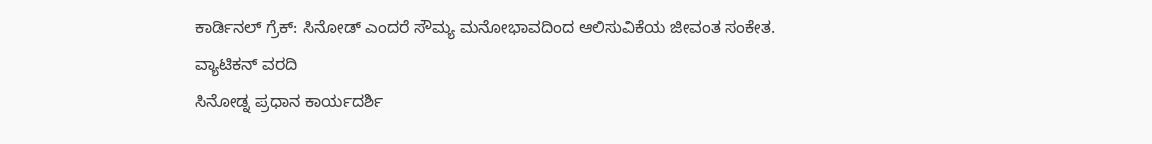ಕಾರ್ಡಿನಲ್ ಗ್ರೆಕ್: ಸಿನೋಡ್ ಎಂದರೆ ಸೌಮ್ಯ ಮನೋಭಾವದಿಂದ ಆಲಿಸುವಿಕೆಯ ಜೀವಂತ ಸಂಕೇತ.
ವ್ಯಾಟಿಕನ್ ವರದಿ
ಸಿನೋಡ್ನ ಪ್ರಧಾನ ಕಾರ್ಯದರ್ಶಿ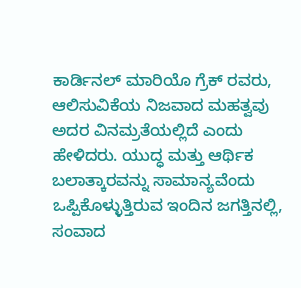ಕಾರ್ಡಿನಲ್ ಮಾರಿಯೊ ಗ್ರೆಕ್ ರವರು, ಆಲಿಸುವಿಕೆಯ ನಿಜವಾದ ಮಹತ್ವವು ಅದರ ವಿನಮ್ರತೆಯಲ್ಲಿದೆ ಎಂದು ಹೇಳಿದರು. ಯುದ್ಧ ಮತ್ತು ಆರ್ಥಿಕ ಬಲಾತ್ಕಾರವನ್ನು ಸಾಮಾನ್ಯವೆಂದು ಒಪ್ಪಿಕೊಳ್ಳುತ್ತಿರುವ ಇಂದಿನ ಜಗತ್ತಿನಲ್ಲಿ, ಸಂವಾದ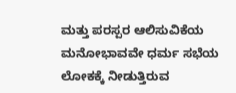ಮತ್ತು ಪರಸ್ಪರ ಆಲಿಸುವಿಕೆಯ ಮನೋಭಾವವೇ ಧರ್ಮ ಸಭೆಯ ಲೋಕಕ್ಕೆ ನೀಡುತ್ತಿರುವ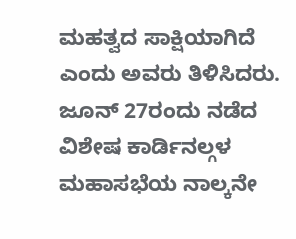ಮಹತ್ವದ ಸಾಕ್ಷಿಯಾಗಿದೆ ಎಂದು ಅವರು ತಿಳಿಸಿದರು.
ಜೂನ್ 27ರಂದು ನಡೆದ ವಿಶೇಷ ಕಾರ್ಡಿನಲ್ಗಳ ಮಹಾಸಭೆಯ ನಾಲ್ಕನೇ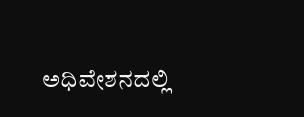ಅಧಿವೇಶನದಲ್ಲಿ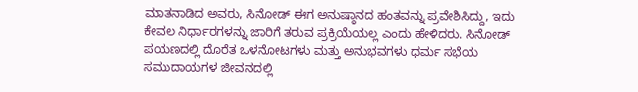ಮಾತನಾಡಿದ ಅವರು, ಸಿನೋಡ್ ಈಗ ಅನುಷ್ಠಾನದ ಹಂತವನ್ನು ಪ್ರವೇಶಿಸಿದ್ದು, ಇದು ಕೇವಲ ನಿರ್ಧಾರಗಳನ್ನು ಜಾರಿಗೆ ತರುವ ಪ್ರಕ್ರಿಯೆಯಲ್ಲ ಎಂದು ಹೇಳಿದರು. ಸಿನೋಡ್ ಪಯಣದಲ್ಲಿ ದೊರೆತ ಒಳನೋಟಗಳು ಮತ್ತು ಅನುಭವಗಳು ಧರ್ಮ ಸಭೆಯ ಸಮುದಾಯಗಳ ಜೀವನದಲ್ಲಿ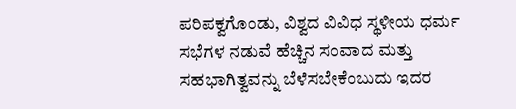ಪರಿಪಕ್ವಗೊಂಡು, ವಿಶ್ವದ ವಿವಿಧ ಸ್ಥಳೀಯ ಧರ್ಮ ಸಭೆಗಳ ನಡುವೆ ಹೆಚ್ಚಿನ ಸಂವಾದ ಮತ್ತು ಸಹಭಾಗಿತ್ವವನ್ನು ಬೆಳೆಸಬೇಕೆಂಬುದು ಇದರ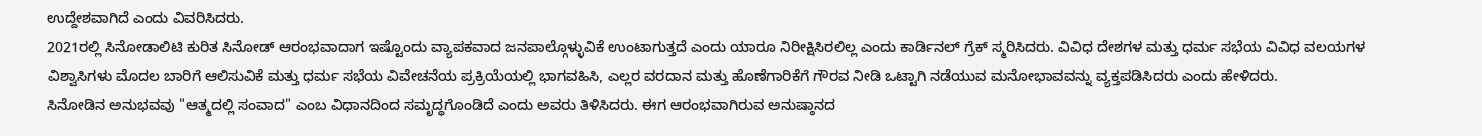ಉದ್ದೇಶವಾಗಿದೆ ಎಂದು ವಿವರಿಸಿದರು.
2021ರಲ್ಲಿ ಸಿನೋಡಾಲಿಟಿ ಕುರಿತ ಸಿನೋಡ್ ಆರಂಭವಾದಾಗ ಇಷ್ಟೊಂದು ವ್ಯಾಪಕವಾದ ಜನಪಾಲ್ಗೊಳ್ಳುವಿಕೆ ಉಂಟಾಗುತ್ತದೆ ಎಂದು ಯಾರೂ ನಿರೀಕ್ಷಿಸಿರಲಿಲ್ಲ ಎಂದು ಕಾರ್ಡಿನಲ್ ಗ್ರೆಕ್ ಸ್ಮರಿಸಿದರು. ವಿವಿಧ ದೇಶಗಳ ಮತ್ತು ಧರ್ಮ ಸಭೆಯ ವಿವಿಧ ವಲಯಗಳ ವಿಶ್ವಾಸಿಗಳು ಮೊದಲ ಬಾರಿಗೆ ಆಲಿಸುವಿಕೆ ಮತ್ತು ಧರ್ಮ ಸಭೆಯ ವಿವೇಚನೆಯ ಪ್ರಕ್ರಿಯೆಯಲ್ಲಿ ಭಾಗವಹಿಸಿ, ಎಲ್ಲರ ವರದಾನ ಮತ್ತು ಹೊಣೆಗಾರಿಕೆಗೆ ಗೌರವ ನೀಡಿ ಒಟ್ಟಾಗಿ ನಡೆಯುವ ಮನೋಭಾವವನ್ನು ವ್ಯಕ್ತಪಡಿಸಿದರು ಎಂದು ಹೇಳಿದರು.
ಸಿನೋಡಿನ ಅನುಭವವು "ಆತ್ಮದಲ್ಲಿ ಸಂವಾದ" ಎಂಬ ವಿಧಾನದಿಂದ ಸಮೃದ್ಧಗೊಂಡಿದೆ ಎಂದು ಅವರು ತಿಳಿಸಿದರು. ಈಗ ಆರಂಭವಾಗಿರುವ ಅನುಷ್ಠಾನದ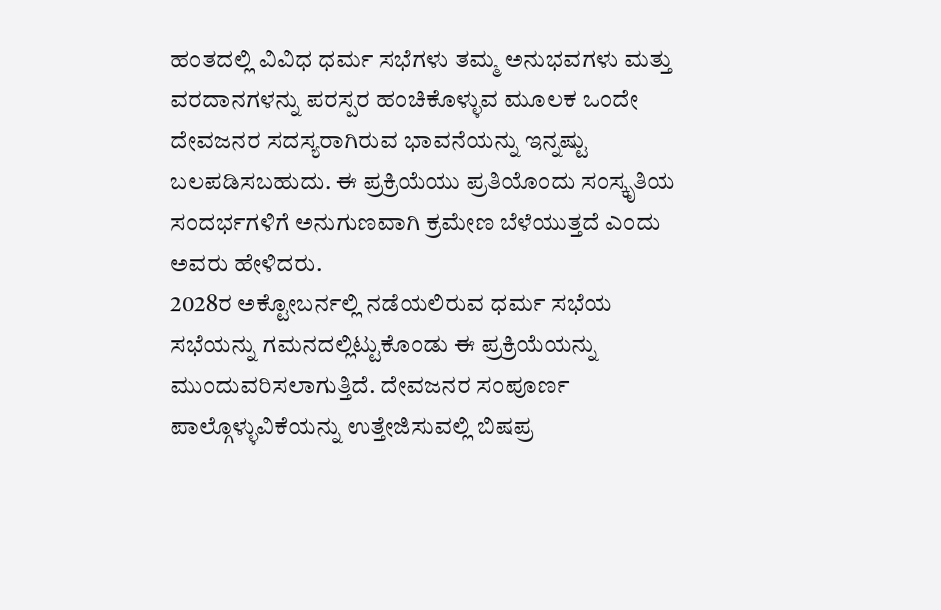ಹಂತದಲ್ಲಿ ವಿವಿಧ ಧರ್ಮ ಸಭೆಗಳು ತಮ್ಮ ಅನುಭವಗಳು ಮತ್ತು ವರದಾನಗಳನ್ನು ಪರಸ್ಪರ ಹಂಚಿಕೊಳ್ಳುವ ಮೂಲಕ ಒಂದೇ ದೇವಜನರ ಸದಸ್ಯರಾಗಿರುವ ಭಾವನೆಯನ್ನು ಇನ್ನಷ್ಟು ಬಲಪಡಿಸಬಹುದು. ಈ ಪ್ರಕ್ರಿಯೆಯು ಪ್ರತಿಯೊಂದು ಸಂಸ್ಕೃತಿಯ ಸಂದರ್ಭಗಳಿಗೆ ಅನುಗುಣವಾಗಿ ಕ್ರಮೇಣ ಬೆಳೆಯುತ್ತದೆ ಎಂದು ಅವರು ಹೇಳಿದರು.
2028ರ ಅಕ್ಟೋಬರ್ನಲ್ಲಿ ನಡೆಯಲಿರುವ ಧರ್ಮ ಸಭೆಯ ಸಭೆಯನ್ನು ಗಮನದಲ್ಲಿಟ್ಟುಕೊಂಡು ಈ ಪ್ರಕ್ರಿಯೆಯನ್ನು ಮುಂದುವರಿಸಲಾಗುತ್ತಿದೆ. ದೇವಜನರ ಸಂಪೂರ್ಣ ಪಾಲ್ಗೊಳ್ಳುವಿಕೆಯನ್ನು ಉತ್ತೇಜಿಸುವಲ್ಲಿ ಬಿಷಪ್ರ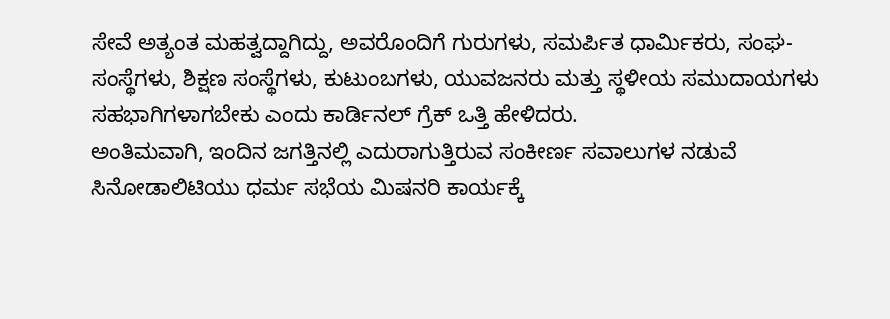ಸೇವೆ ಅತ್ಯಂತ ಮಹತ್ವದ್ದಾಗಿದ್ದು, ಅವರೊಂದಿಗೆ ಗುರುಗಳು, ಸಮರ್ಪಿತ ಧಾರ್ಮಿಕರು, ಸಂಘ-ಸಂಸ್ಥೆಗಳು, ಶಿಕ್ಷಣ ಸಂಸ್ಥೆಗಳು, ಕುಟುಂಬಗಳು, ಯುವಜನರು ಮತ್ತು ಸ್ಥಳೀಯ ಸಮುದಾಯಗಳು ಸಹಭಾಗಿಗಳಾಗಬೇಕು ಎಂದು ಕಾರ್ಡಿನಲ್ ಗ್ರೆಕ್ ಒತ್ತಿ ಹೇಳಿದರು.
ಅಂತಿಮವಾಗಿ, ಇಂದಿನ ಜಗತ್ತಿನಲ್ಲಿ ಎದುರಾಗುತ್ತಿರುವ ಸಂಕೀರ್ಣ ಸವಾಲುಗಳ ನಡುವೆ ಸಿನೋಡಾಲಿಟಿಯು ಧರ್ಮ ಸಭೆಯ ಮಿಷನರಿ ಕಾರ್ಯಕ್ಕೆ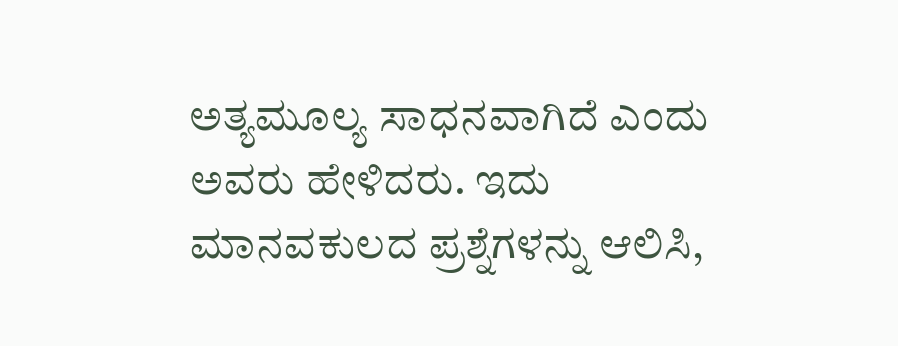ಅತ್ಯಮೂಲ್ಯ ಸಾಧನವಾಗಿದೆ ಎಂದು ಅವರು ಹೇಳಿದರು. ಇದು ಮಾನವಕುಲದ ಪ್ರಶ್ನೆಗಳನ್ನು ಆಲಿಸಿ,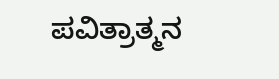ಪವಿತ್ರಾತ್ಮನ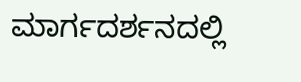ಮಾರ್ಗದರ್ಶನದಲ್ಲಿ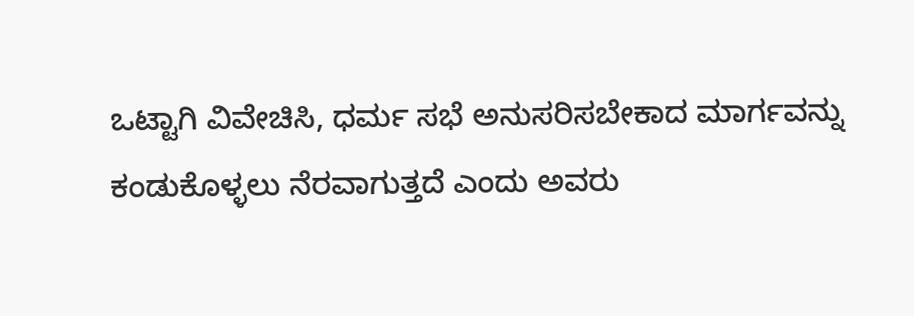ಒಟ್ಟಾಗಿ ವಿವೇಚಿಸಿ, ಧರ್ಮ ಸಭೆ ಅನುಸರಿಸಬೇಕಾದ ಮಾರ್ಗವನ್ನು ಕಂಡುಕೊಳ್ಳಲು ನೆರವಾಗುತ್ತದೆ ಎಂದು ಅವರು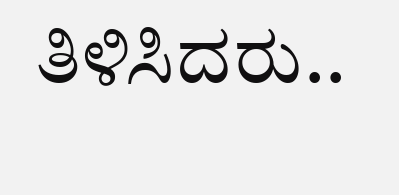ತಿಳಿಸಿದರು..